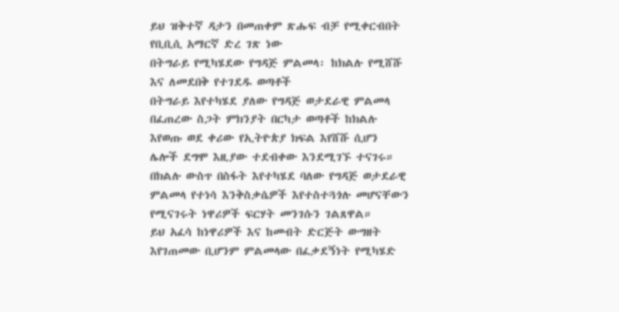ይህ ዝቅተኛ ዳታን በመጠቀም ጽሑፍ ብቻ የሚቀርብበት የቢቢሲ አማርኛ ድረ ገጽ ነው
በትግራይ የሚካሄደው የግዳጅ ምልመላ፡ ከክልሉ የሚሸሹ እና ለመደበቅ የተገደዱ ወጣቶች
በትግራይ እየተካሄደ ያለው የግዳጅ ወታደራዊ ምልመላ በፈጠረው ስጋት ምክንያት በርካታ ወጣቶች ከክልሉ እየወጡ ወደ ቀሪው የኢትዮጵያ ክፍል እየሸሹ ሲሆን ሌሎች ደግሞ እዚያው ተደብቀው እንደሚገኙ ተናገሩ።
በክልሉ ውስጥ በስፋት እየተካሄደ ባለው የግዳጅ ወታደራዊ ምልመላ የተነሳ እንቅስቃሴዎች እየተስተጓጎሉ መሆናቸውን የሚናገሩት ነዋሪዎች ፍርሃት መንገሱን ገልጸዋል።
ይህ አፈሳ ከነዋሪዎች እና ከመብት ድርጅት ውግዘት እየገጠመው ቢሆንም ምልመላው በፈቃደኝነት የሚካሄድ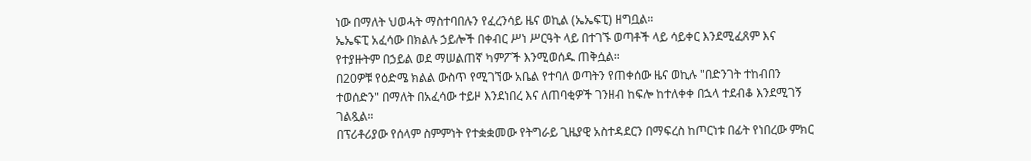ነው በማለት ህወሓት ማስተባበሉን የፈረንሳይ ዜና ወኪል (ኤኤፍፒ) ዘግቧል።
ኤኤፍፒ አፈሳው በክልሉ ኃይሎች በቀብር ሥነ ሥርዓት ላይ በተገኙ ወጣቶች ላይ ሳይቀር እንደሚፈጸም እና የተያዙትም በኃይል ወደ ማሠልጠኛ ካምፖች እንሚወሰዱ ጠቅሷል።
በ20ዎቹ የዕድሜ ክልል ውስጥ የሚገኘው አቤል የተባለ ወጣትን የጠቀሰው ዜና ወኪሉ "በድንገት ተከብበን ተወሰድን" በማለት በአፈሳው ተይዞ እንደነበረ እና ለጠባቂዎች ገንዘብ ከፍሎ ከተለቀቀ በኋላ ተደብቆ እንደሚገኝ ገልጿል።
በፕሪቶሪያው የሰላም ስምምነት የተቋቋመው የትግራይ ጊዜያዊ አስተዳደርን በማፍረስ ከጦርነቱ በፊት የነበረው ምክር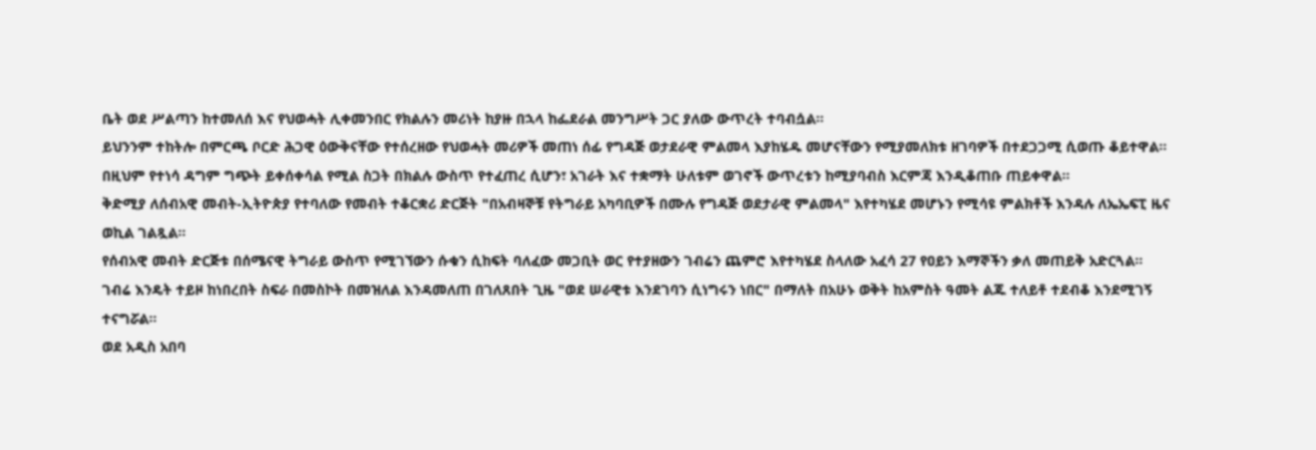ቤት ወደ ሥልጣን ከተመለሰ እና የህወሓት ሊቀመንበር የክልሉን መሪነት ከያዙ በኋላ ከፌደራል መንግሥት ጋር ያለው ውጥረት ተባብሷል።
ይህንንም ተከትሎ በምርጫ ቦርድ ሕጋዊ ዕውቅናቸው የተሰረዘው የህወሓት መሪዎች መጠነ ሰፊ የግዳጅ ወታደራዊ ምልመላ እያከሄዱ መሆናቸውን የሚያመለክቱ ዘገባዎች በተደጋጋሚ ሲወጡ ቆይተዋል።
በዚህም የተነሳ ዳግም ግጭት ይቀሰቀሳል የሚል ስጋት በክልሉ ውስጥ የተፈጠረ ሲሆን፣ አገራት እና ተቋማት ሁለቱም ወገኖች ውጥረቱን ከሚያባብስ እርምጃ እንዲቆጠቡ ጠይቀዋል።
ቅድሚያ ለሰብአዊ መብት-ኢትዮጵያ የተባለው የመብት ተቆርቋሪ ድርጅት "በአብዛኞቹ የትግራይ አካባቢዎች በሙሉ የግዳጅ ወደታራዊ ምልመላ" እየተካሄደ መሆኑን የሚሳዩ ምልክቶች እንዳሉ ለኤኤፍፒ ዜና ወኪል ገልጿል።
የሰብአዊ መብት ድርጅቱ በሰሜናዊ ትግራይ ውስጥ የሚገኘውን ሱቁን ሲከፍት ባለፈው መጋቢት ወር የተያዘውን ገብሬን ጨምሮ እየተካሄደ ስላለው አፈሳ 27 የዐይን እማኞችን ቃለ መጠይቅ አድርጓል።
ገብሬ እንዴት ተይዞ ከነበረበት ስፍራ በመስኮት በመዝለል እንዳመለጠ በገለጸበት ጊዜ "ወደ ሠራዊቱ እንደገባን ሲነግሩን ነበር" በማለት በአሁኑ ወቅት ከአምስት ዓመት ልጁ ተለይቶ ተደብቆ እንደሚገኝ ተናግሯል።
ወደ አዲስ አበባ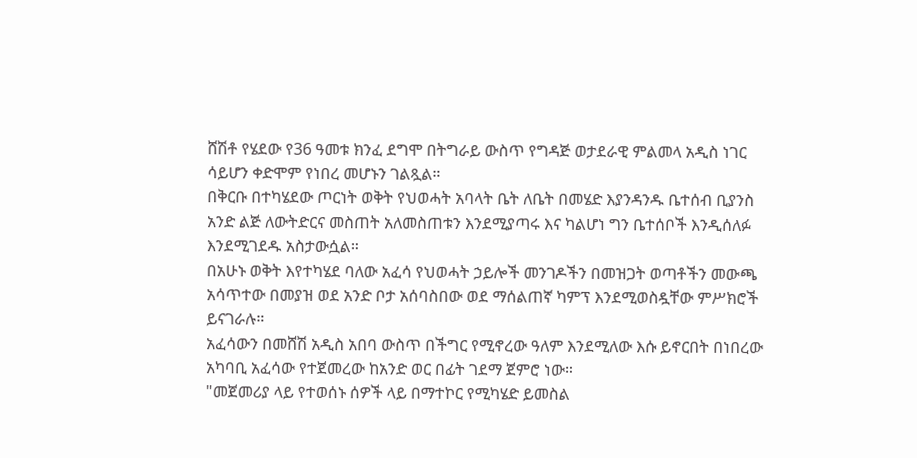ሸሽቶ የሄደው የ36 ዓመቱ ክንፈ ደግሞ በትግራይ ውስጥ የግዳጅ ወታደራዊ ምልመላ አዲስ ነገር ሳይሆን ቀድሞም የነበረ መሆኑን ገልጿል።
በቅርቡ በተካሄደው ጦርነት ወቅት የህወሓት አባላት ቤት ለቤት በመሄድ እያንዳንዱ ቤተሰብ ቢያንስ አንድ ልጅ ለውትድርና መስጠት አለመስጠቱን እንደሚያጣሩ እና ካልሆነ ግን ቤተሰቦች እንዲሰለፉ እንደሚገደዱ አስታውሷል።
በአሁኑ ወቅት እየተካሄደ ባለው አፈሳ የህወሓት ኃይሎች መንገዶችን በመዝጋት ወጣቶችን መውጫ አሳጥተው በመያዝ ወደ አንድ ቦታ አሰባስበው ወደ ማሰልጠኛ ካምፕ እንደሚወስዷቸው ምሥክሮች ይናገራሉ።
አፈሳውን በመሸሽ አዲስ አበባ ውስጥ በችግር የሚኖረው ዓለም እንደሚለው እሱ ይኖርበት በነበረው አካባቢ አፈሳው የተጀመረው ከአንድ ወር በፊት ገደማ ጀምሮ ነው።
"መጀመሪያ ላይ የተወሰኑ ሰዎች ላይ በማተኮር የሚካሄድ ይመስል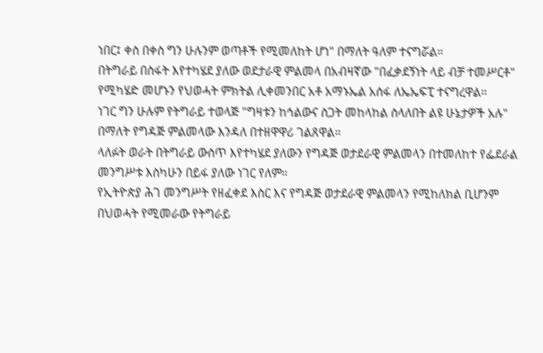ነበር፤ ቀስ በቀስ ግን ሁሉንም ወጣቶች የሚመለከት ሆነ" በማለት ዓለም ተናግሯል።
በትግራይ በስፋት እየተካሄደ ያለው ወደታራዊ ምልመላ በአብዛኛው "በፈቃደኝነት ላይ ብቻ ተመሥርቶ" የሚካሄድ መሆኑን የህወሓት ምክትል ሊቀመንበር አቶ አማኑኤል አሰፋ ለኤኤፍፒ ተናግረዋል።
ነገር ግን ሁሉም የትግራይ ተወላጅ "ግዛቱን ከኅልውና ስጋት መከላከል ስላለበት ልዩ ሁኔታዎች አሉ" በማለት የግዳጅ ምልመላው እንዳለ በተዘዋዋሪ ገልጸዋል።
ላለፉት ወራት በትግራይ ውስጥ እየተካሄደ ያለውን የግዳጅ ወታደራዊ ምልመላን በተመለከተ የፌደራል መንግሥቱ እስካሁን በይፋ ያለው ነገር የለም።
የኢትዮጵያ ሕገ መንግሥት የዘፈቀደ እስር እና የግዳጅ ወታደራዊ ምልመላን የሚከለክል ቢሆንም በህወሓት የሚመራው የትግራይ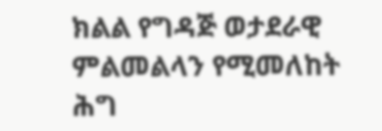ክልል የግዳጅ ወታደራዊ ምልመልላን የሚመለከት ሕግ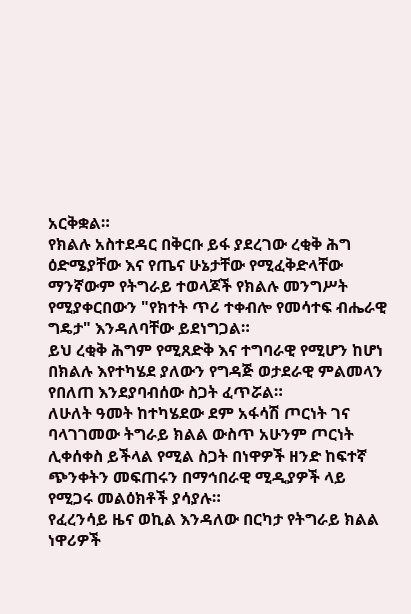አርቅቋል።
የክልሉ አስተደዳር በቅርቡ ይፋ ያደረገው ረቂቅ ሕግ ዕድሜያቸው እና የጤና ሁኔታቸው የሚፈቅድላቸው ማንኛውም የትግራይ ተወላጆች የክልሉ መንግሥት የሚያቀርበውን "የክተት ጥሪ ተቀብሎ የመሳተፍ ብሔራዊ ግዴታ" እንዳለባቸው ይደነግጋል።
ይህ ረቂቅ ሕግም የሚጸድቅ እና ተግባራዊ የሚሆን ከሆነ በክልሉ እየተካሄደ ያለውን የግዳጅ ወታደራዊ ምልመላን የበለጠ እንደያባብሰው ስጋት ፈጥሯል።
ለሁለት ዓመት ከተካሄደው ደም አፋሳሽ ጦርነት ገና ባላገገመው ትግራይ ክልል ውስጥ አሁንም ጦርነት ሊቀሰቀስ ይችላል የሚል ስጋት በነዋዎች ዘንድ ከፍተኛ ጭንቀትን መፍጠሩን በማኅበራዊ ሚዲያዎች ላይ የሚጋሩ መልዕክቶች ያሳያሉ።
የፈረንሳይ ዜና ወኪል እንዳለው በርካታ የትግራይ ክልል ነዋሪዎች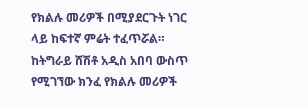የክልሉ መሪዎች በሚያደርጉት ነገር ላይ ከፍተኛ ምሬት ተፈጥሯል።
ከትግራይ ሸሽቶ አዲስ አበባ ውስጥ የሚገኘው ክንፈ የክልሉ መሪዎች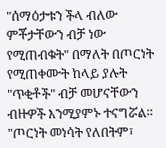"ሰማዕታቱን ችላ ብለው ምቾታቸውን ብቻ ነው የሚጠብቁት" በማለት በጦርነት የሚጠቀሙት ከላይ ያሉት "ጥቂቶች" ብቻ መሆናቸውን ብዙዎች እንሚያምኑ ተናግሯል።
"ጦርነት መነሳት የለበትም፣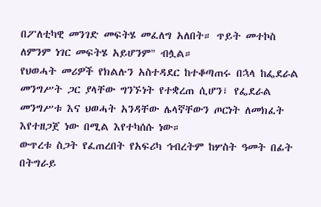በፖለቲካዊ መንገድ መፍትሄ መፈለግ አለበት። ጥይት መተኮስ ለምንም ነገር መፍትሄ አይሆንም" ብሏል።
የህወሓት መሪዎች የክልሉን አስተዳደር ከተቆጣጠሩ በኋላ ከፌደራል መንግሥት ጋር ያላቸው ግንኙነት የተቋረጠ ሲሆን፣ የፌደራል መንግሥቱ እና ህወሓት አንዳቸው ሌላኛቸውን ጦርነት ለመክፈት እየተዘጋጀ ነው በሚል እየተካሰሱ ነው።
ውጥረቱ ስጋት የፈጠረበት የአፍሪካ ኅብረትም ከሦስት ዓመት በፊት በትግራይ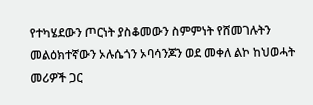የተካሄደውን ጦርነት ያስቆመውን ስምምነት የሸመገሉትን መልዕክተኛውን ኦሉሴጎን ኦባሳንጆን ወደ መቀለ ልኮ ከህወሓት መሪዎች ጋር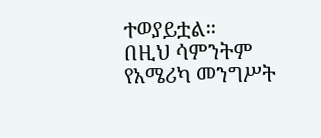ተወያይቷል።
በዚህ ሳምንትም የአሜሪካ መንግሥት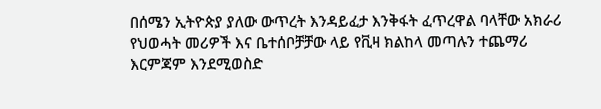በሰሜን ኢትዮጵያ ያለው ውጥረት እንዳይፈታ እንቅፋት ፈጥረዋል ባላቸው አክራሪ የህወሓት መሪዎች እና ቤተሰቦቻቻው ላይ የቪዛ ክልከላ መጣሉን ተጨማሪ እርምጃም እንደሚወስድ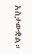አስታውቋል።